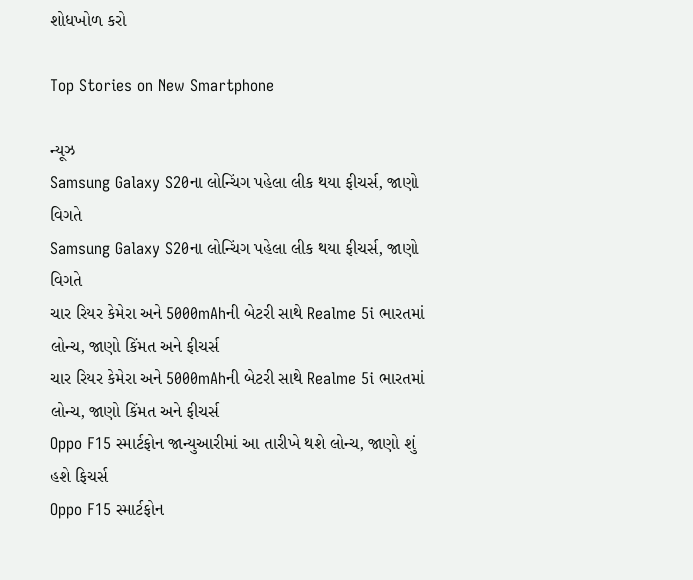શોધખોળ કરો

Top Stories on New Smartphone

ન્યૂઝ
Samsung Galaxy S20ના લોન્ચિંગ પહેલા લીક થયા ફીચર્સ, જાણો વિગતે
Samsung Galaxy S20ના લોન્ચિંગ પહેલા લીક થયા ફીચર્સ, જાણો વિગતે
ચાર રિયર કેમેરા અને 5000mAhની બેટરી સાથે Realme 5i ભારતમાં લોન્ચ, જાણો કિંમત અને ફીચર્સ
ચાર રિયર કેમેરા અને 5000mAhની બેટરી સાથે Realme 5i ભારતમાં લોન્ચ, જાણો કિંમત અને ફીચર્સ
Oppo F15 સ્માર્ટફોન જાન્યુઆરીમાં આ તારીખે થશે લોન્ચ, જાણો શું હશે ફિચર્સ
Oppo F15 સ્માર્ટફોન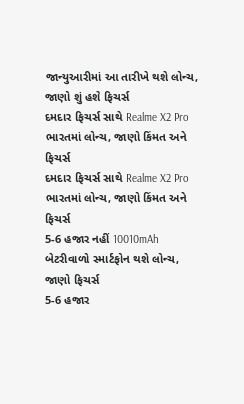જાન્યુઆરીમાં આ તારીખે થશે લોન્ચ, જાણો શું હશે ફિચર્સ
દમદાર ફિચર્સ સાથે Realme X2 Pro ભારતમાં લોન્ચ, જાણો કિંમત અને ફિચર્સ
દમદાર ફિચર્સ સાથે Realme X2 Pro ભારતમાં લોન્ચ, જાણો કિંમત અને ફિચર્સ
5-6 હજાર નહીં 10010mAh બેટરીવાળો સ્માર્ટફોન થશે લોન્ચ, જાણો ફિચર્સ
5-6 હજાર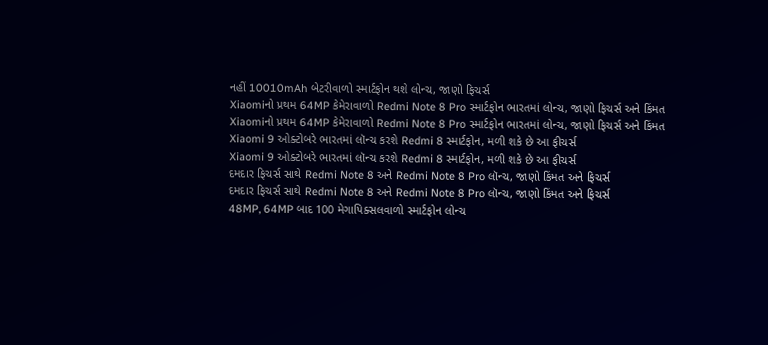નહીં 10010mAh બેટરીવાળો સ્માર્ટફોન થશે લોન્ચ, જાણો ફિચર્સ
Xiaomiનો પ્રથમ 64MP કેમેરાવાળો Redmi Note 8 Pro સ્માર્ટફોન ભારતમાં લોન્ચ, જાણો ફિચર્સ અને કિંમત
Xiaomiનો પ્રથમ 64MP કેમેરાવાળો Redmi Note 8 Pro સ્માર્ટફોન ભારતમાં લોન્ચ, જાણો ફિચર્સ અને કિંમત
Xiaomi 9 ઓક્ટોબરે ભારતમાં લૉન્ચ કરશે Redmi 8 સ્માર્ટફોન, મળી શકે છે આ ફીચર્સ
Xiaomi 9 ઓક્ટોબરે ભારતમાં લૉન્ચ કરશે Redmi 8 સ્માર્ટફોન, મળી શકે છે આ ફીચર્સ
દમદાર ફિચર્સ સાથે Redmi Note 8 અને Redmi Note 8 Pro લૉન્ચ, જાણો કિંમત અને ફિચર્સ
દમદાર ફિચર્સ સાથે Redmi Note 8 અને Redmi Note 8 Pro લૉન્ચ, જાણો કિંમત અને ફિચર્સ
48MP, 64MP બાદ 100 મેગાપિક્સલવાળો સ્માર્ટફોન લોન્ચ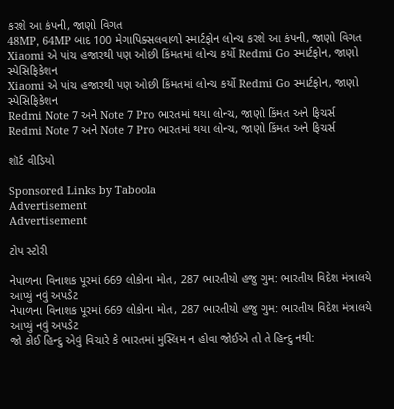કરશે આ કંપની, જાણો વિગત
48MP, 64MP બાદ 100 મેગાપિક્સલવાળો સ્માર્ટફોન લોન્ચ કરશે આ કંપની, જાણો વિગત
Xiaomi એ પાંચ હજારથી પણ ઓછી કિંમતમાં લોન્ચ કર્યો Redmi Go સ્માર્ટફોન, જાણો સ્પેસિફિકેશન
Xiaomi એ પાંચ હજારથી પણ ઓછી કિંમતમાં લોન્ચ કર્યો Redmi Go સ્માર્ટફોન, જાણો સ્પેસિફિકેશન
Redmi Note 7 અને Note 7 Pro ભારતમાં થયા લોન્ચ, જાણો કિંમત અને ફિચર્સ
Redmi Note 7 અને Note 7 Pro ભારતમાં થયા લોન્ચ, જાણો કિંમત અને ફિચર્સ

શૉર્ટ વીડિયો

Sponsored Links by Taboola
Advertisement
Advertisement

ટોપ સ્ટોરી

નેપાળના વિનાશક પૂરમાં 669 લોકોના મોત, 287 ભારતીયો હજુ ગુમ: ભારતીય વિદેશ મંત્રાલયે આપ્યું નવું અપડેટ
નેપાળના વિનાશક પૂરમાં 669 લોકોના મોત, 287 ભારતીયો હજુ ગુમ: ભારતીય વિદેશ મંત્રાલયે આપ્યું નવું અપડેટ
જો કોઈ હિન્દુ એવું વિચારે કે ભારતમાં મુસ્લિમ ન હોવા જોઈએ તો તે હિન્દુ નથી: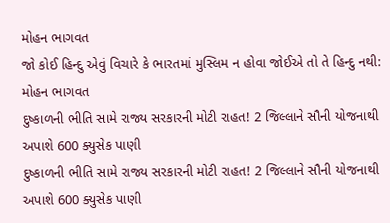મોહન ભાગવત
જો કોઈ હિન્દુ એવું વિચારે કે ભારતમાં મુસ્લિમ ન હોવા જોઈએ તો તે હિન્દુ નથી: મોહન ભાગવત
દુષ્કાળની ભીતિ સામે રાજ્ય સરકારની મોટી રાહત! 2 જિલ્લાને સૌની યોજનાથી અપાશે 600 ક્યુસેક પાણી
દુષ્કાળની ભીતિ સામે રાજ્ય સરકારની મોટી રાહત! 2 જિલ્લાને સૌની યોજનાથી અપાશે 600 ક્યુસેક પાણી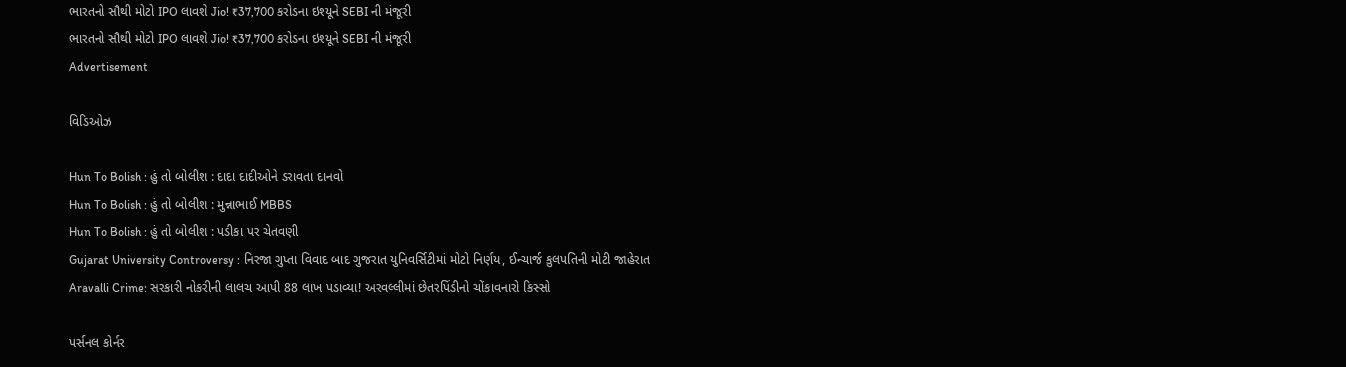ભારતનો સૌથી મોટો IPO લાવશે Jio! ₹37,700 કરોડના ઇશ્યૂને SEBI ની મંજૂરી
ભારતનો સૌથી મોટો IPO લાવશે Jio! ₹37,700 કરોડના ઇશ્યૂને SEBI ની મંજૂરી
Advertisement

વિડિઓઝ

Hun To Bolish : હું તો બોલીશ : દાદા દાદીઓને ડરાવતા દાનવો
Hun To Bolish : હું તો બોલીશ : મુન્નાભાઈ MBBS
Hun To Bolish : હું તો બોલીશ : પડીકા પર ચેતવણી
Gujarat University Controversy : નિરજા ગુપ્તા વિવાદ બાદ ગુજરાત યુનિવર્સિટીમાં મોટો નિર્ણય, ઈન્ચાર્જ કુલપતિની મોટી જાહેરાત
Aravalli Crime: સરકારી નોકરીની લાલચ આપી 88 લાખ પડાવ્યા! અરવલ્લીમાં છેતરપિંડીનો ચોંકાવનારો કિસ્સો

પર્સનલ કોર્નર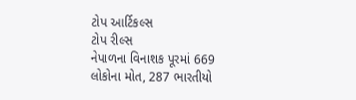ટોપ આર્ટિકલ્સ
ટોપ રીલ્સ
નેપાળના વિનાશક પૂરમાં 669 લોકોના મોત, 287 ભારતીયો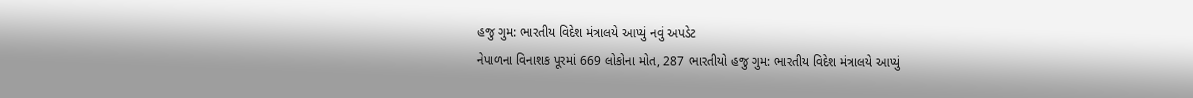હજુ ગુમ: ભારતીય વિદેશ મંત્રાલયે આપ્યું નવું અપડેટ
નેપાળના વિનાશક પૂરમાં 669 લોકોના મોત, 287 ભારતીયો હજુ ગુમ: ભારતીય વિદેશ મંત્રાલયે આપ્યું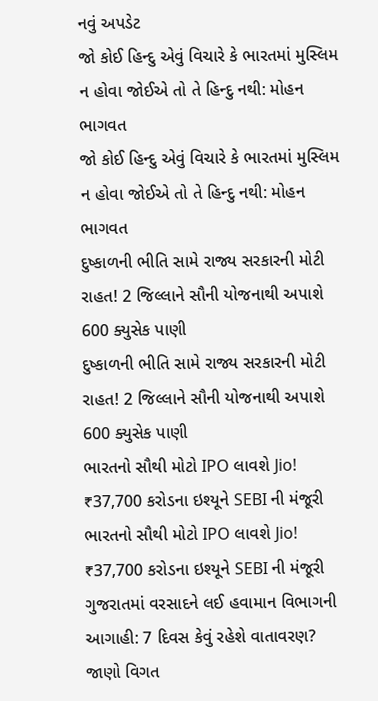નવું અપડેટ
જો કોઈ હિન્દુ એવું વિચારે કે ભારતમાં મુસ્લિમ ન હોવા જોઈએ તો તે હિન્દુ નથી: મોહન ભાગવત
જો કોઈ હિન્દુ એવું વિચારે કે ભારતમાં મુસ્લિમ ન હોવા જોઈએ તો તે હિન્દુ નથી: મોહન ભાગવત
દુષ્કાળની ભીતિ સામે રાજ્ય સરકારની મોટી રાહત! 2 જિલ્લાને સૌની યોજનાથી અપાશે 600 ક્યુસેક પાણી
દુષ્કાળની ભીતિ સામે રાજ્ય સરકારની મોટી રાહત! 2 જિલ્લાને સૌની યોજનાથી અપાશે 600 ક્યુસેક પાણી
ભારતનો સૌથી મોટો IPO લાવશે Jio! ₹37,700 કરોડના ઇશ્યૂને SEBI ની મંજૂરી
ભારતનો સૌથી મોટો IPO લાવશે Jio! ₹37,700 કરોડના ઇશ્યૂને SEBI ની મંજૂરી
ગુજરાતમાં વરસાદને લઈ હવામાન વિભાગની આગાહી: 7 દિવસ કેવું રહેશે વાતાવરણ? જાણો વિગત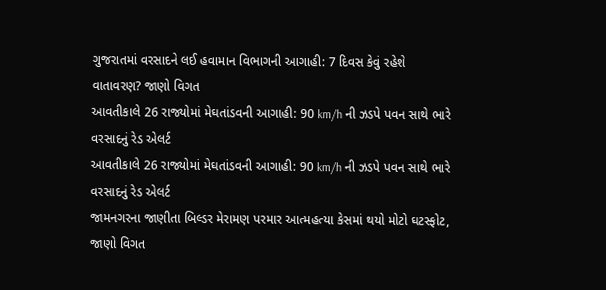ગુજરાતમાં વરસાદને લઈ હવામાન વિભાગની આગાહી: 7 દિવસ કેવું રહેશે વાતાવરણ? જાણો વિગત
આવતીકાલે 26 રાજ્યોમાં મેઘતાંડવની આગાહી: 90 km/h ની ઝડપે પવન સાથે ભારે વરસાદનું રેડ એલર્ટ
આવતીકાલે 26 રાજ્યોમાં મેઘતાંડવની આગાહી: 90 km/h ની ઝડપે પવન સાથે ભારે વરસાદનું રેડ એલર્ટ
જામનગરના જાણીતા બિલ્ડર મેરામણ પરમાર આત્મહત્યા કેસમાં થયો મોટો ઘટસ્ફોટ, જાણો વિગત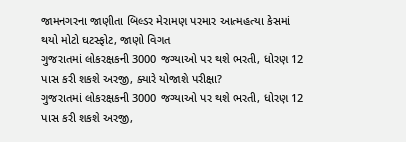જામનગરના જાણીતા બિલ્ડર મેરામણ પરમાર આત્મહત્યા કેસમાં થયો મોટો ઘટસ્ફોટ, જાણો વિગત
ગુજરાતમાં લોકરક્ષકની 3000 જગ્યાઓ પર થશે ભરતી, ધોરણ 12 પાસ કરી શકશે અરજી, ક્યારે યોજાશે પરીક્ષા?
ગુજરાતમાં લોકરક્ષકની 3000 જગ્યાઓ પર થશે ભરતી, ધોરણ 12 પાસ કરી શકશે અરજી,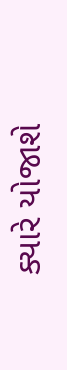ક્યારે યોજાશે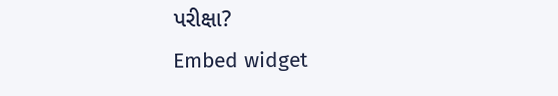પરીક્ષા?
Embed widget